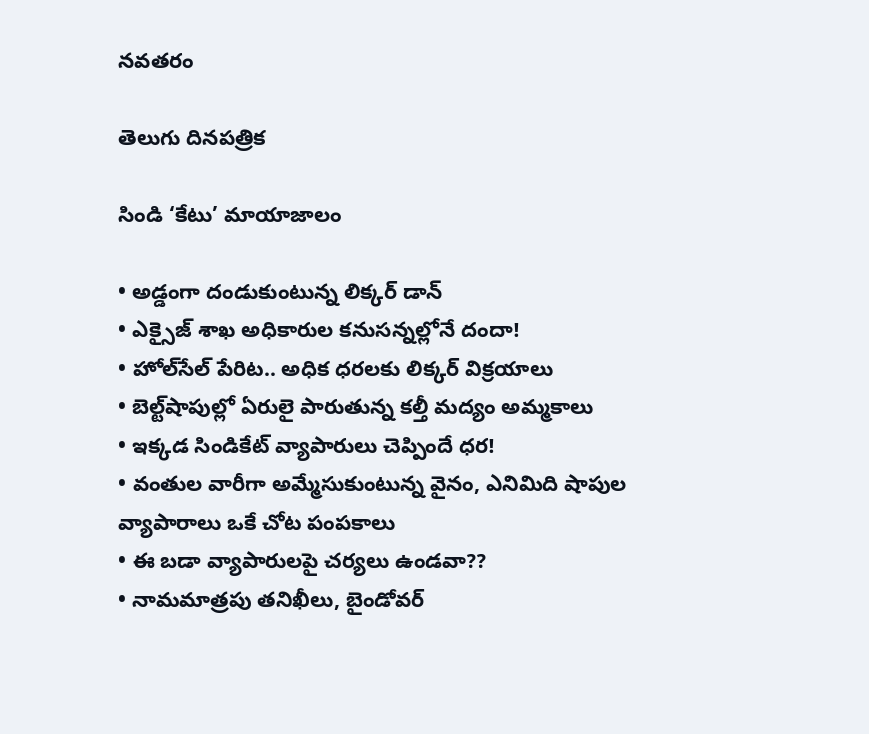నవతరం

తెలుగు దినపత్రిక

సిండి ‘కేటు’ మాయాజాలం

• అడ్డంగా దండుకుంటున్న లిక్కర్ డాన్
• ఎక్సైజ్ శాఖ అధికారుల కనుసన్నల్లోనే దందా!
• హోల్‌సేల్‌ పేరిట.. అధిక ధరలకు లిక్కర్‌ విక్రయాలు
• బెల్ట్‌షాపుల్లో ఏరులై పారుతున్న కల్తీ మద్యం అమ్మకాలు
• ఇక్కడ సిండికేట్ వ్యాపారులు చెప్పిందే ధర!
• వంతుల వారీగా అమ్మేసుకుంటున్న వైనం, ఎనిమిది షాపుల వ్యాపారాలు ఒకే చోట పంపకాలు
• ఈ బడా వ్యాపారులపై చర్యలు ఉండవా??
• నామమాత్రపు తనిఖీలు, బైండోవర్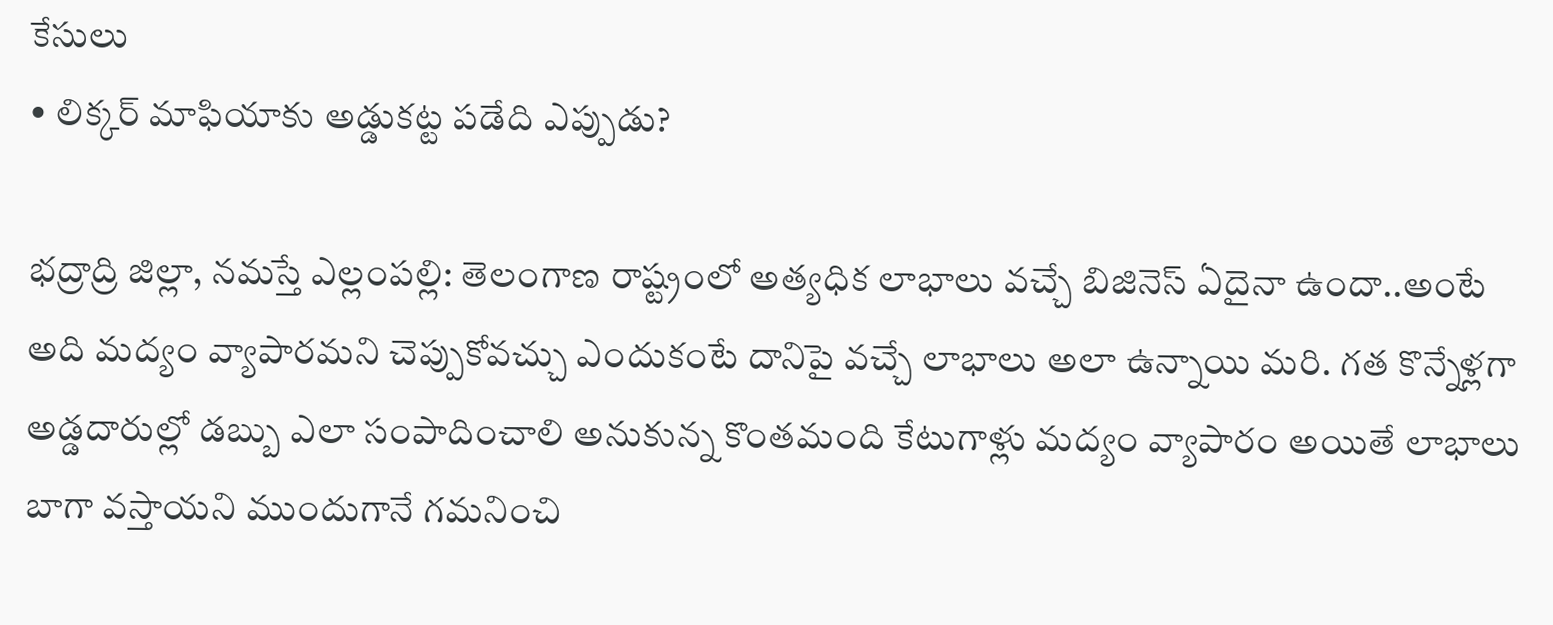కేసులు
• లిక్కర్ మాఫియాకు అడ్డుకట్ట పడేది ఎప్పుడు?

భద్రాద్రి జిల్లా, నమస్తే ఎల్లంపల్లి: తెలంగాణ రాష్ట్రంలో అత్యధిక లాభాలు వచ్చే బిజినెస్ ఏదైనా ఉందా..అంటే అది మద్యం వ్యాపారమని చెప్పుకోవచ్చు ఎందుకంటే దానిపై వచ్చే లాభాలు అలా ఉన్నాయి మరి. గత కొన్నేళ్లగా అడ్డదారుల్లో డబ్బు ఎలా సంపాదించాలి అనుకున్న కొంతమంది కేటుగాళ్లు మద్యం వ్యాపారం అయితే లాభాలు బాగా వస్తాయని ముందుగానే గమనించి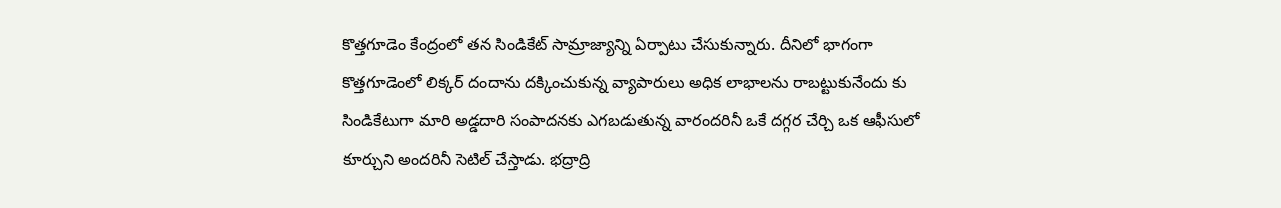కొత్తగూడెం కేంద్రంలో తన సిండికేట్ సామ్రాజ్యాన్ని ఏర్పాటు చేసుకున్నారు. దీనిలో భాగంగా కొత్తగూడెంలో లిక్కర్‌ దందాను దక్కించుకున్న వ్యాపారులు అధిక లాభాలను రాబట్టుకునేందు కు సిండికేటుగా మారి అడ్డదారి సంపాదనకు ఎగబడుతున్న వారందరినీ ఒకే దగ్గర చేర్చి ఒక ఆఫీసులో కూర్చుని అందరినీ సెటిల్ చేస్తాడు. భద్రాద్రి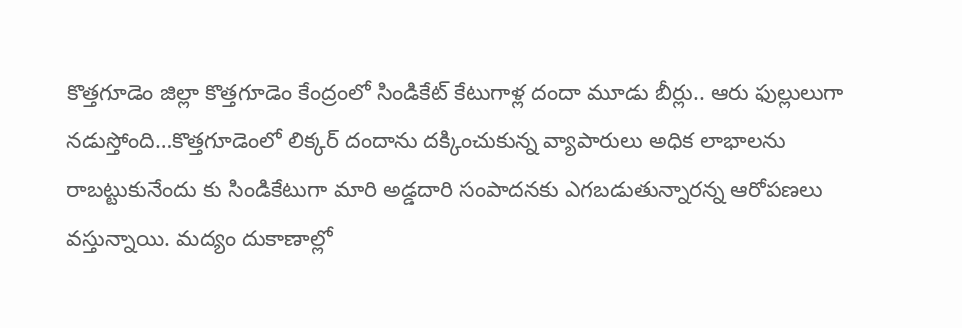కొత్తగూడెం జిల్లా కొత్తగూడెం కేంద్రంలో సిండికేట్ కేటుగాళ్ల దందా మూడు బీర్లు.. ఆరు ఫుల్లులుగా నడుస్తోంది…కొత్తగూడెంలో లిక్కర్‌ దందాను దక్కించుకున్న వ్యాపారులు అధిక లాభాలను రాబట్టుకునేందు కు సిండికేటుగా మారి అడ్డదారి సంపాదనకు ఎగబడుతున్నారన్న ఆరోపణలు వస్తున్నాయి. మద్యం దుకాణాల్లో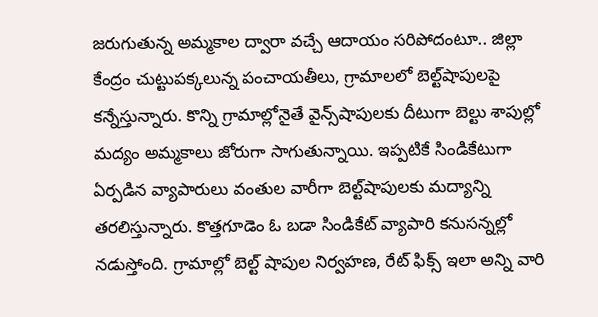జరుగుతున్న అమ్మకాల ద్వారా వచ్చే ఆదాయం సరిపోదంటూ.. జిల్లా కేంద్రం చుట్టుపక్కలున్న పంచాయతీలు, గ్రామాలలో బెల్ట్‌షాపులపై కన్నేస్తున్నారు. కొన్ని గ్రామాల్లోనైతే వైన్స్‌షాపులకు దీటుగా బెల్టు శాపుల్లో మద్యం అమ్మకాలు జోరుగా సాగుతున్నాయి. ఇప్పటికే సిండికేటుగా ఏర్పడిన వ్యాపారులు వంతుల వారీగా బెల్ట్‌షాపులకు మద్యాన్ని తరలిస్తున్నారు. కొత్తగూడెం ఓ బడా సిండికేట్ వ్యాపారి కనుసన్నల్లో నడుస్తోంది. గ్రామాల్లో బెల్ట్ షాపుల నిర్వహణ, రేట్ ఫిక్స్ ఇలా అన్ని వారి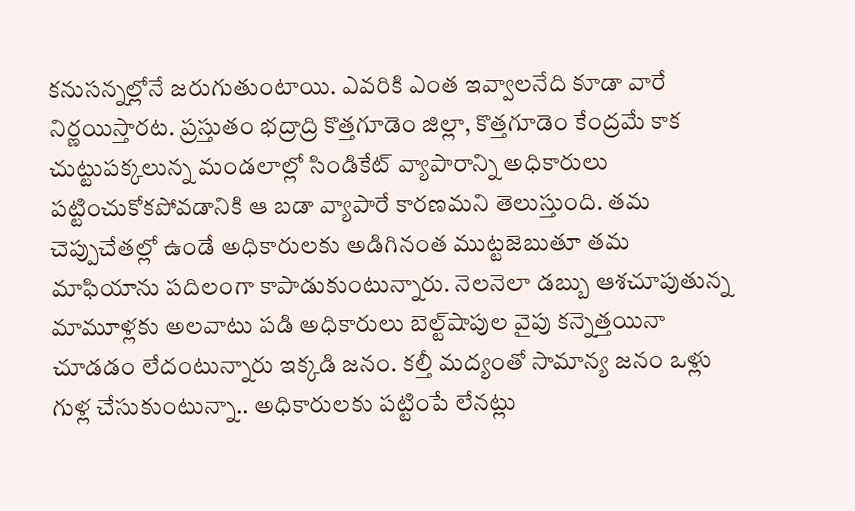కనుసన్నల్లోనే జరుగుతుంటాయి. ఎవరికి ఎంత ఇవ్వాలనేది కూడా వారే నిర్ణయిస్తారట. ప్రస్తుతం భద్రాద్రి కొత్తగూడెం జిల్లా, కొత్తగూడెం కేంద్రమే కాక చుట్టుపక్కలున్న మండలాల్లో సిండికేట్ వ్యాపారాన్ని అధికారులు పట్టించుకోకపోవడానికి ఆ బడా వ్యాపారే కారణమని తెలుస్తుంది. తమ చెప్పుచేతల్లో ఉండే అధికారులకు అడిగినంత ముట్టజెబుతూ తమ మాఫియాను పదిలంగా కాపాడుకుంటున్నారు. నెలనెలా డబ్బు ఆశచూపుతున్న మామూళ్లకు అలవాటు పడి అధికారులు బెల్ట్‌షాపుల వైపు కన్నెత్తయినా చూడడం లేదంటున్నారు ఇక్కడి జనం. కల్తీ మద్యంతో సామాన్య జనం ఒళ్లు గుళ్ల చేసుకుంటున్నా.. అధికారులకు పట్టింపే లేనట్లు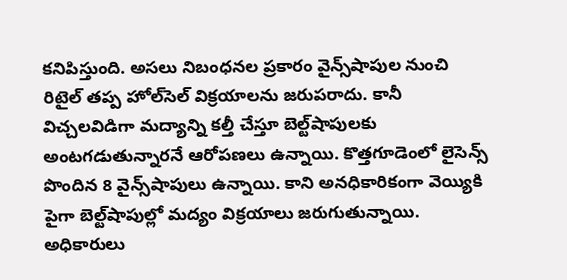కనిపిస్తుంది. అసలు నిబంధనల ప్రకారం వైన్స్‌షాపుల నుంచి రిటైల్‌ తప్ప హోల్‌సెల్‌ విక్రయాలను జరుపరాదు. కానీ విచ్చలవిడిగా మద్యాన్ని కల్తీ చేస్తూ బెల్ట్‌షాపులకు అంటగడుతున్నారనే ఆరోపణలు ఉన్నాయి. కొత్తగూడెంలో లైసెన్స్‌ పొందిన 8 వైన్స్‌షాపులు ఉన్నాయి. కాని అనధికారికంగా వెయ్యికి పైగా బెల్ట్‌షాపుల్లో మద్యం విక్రయాలు జరుగుతున్నాయి. అధికారులు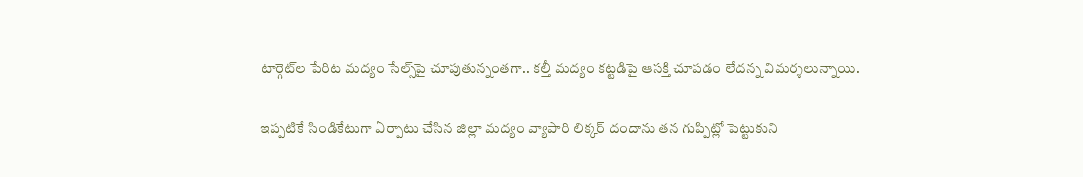టార్గెట్‌ల పేరిట మద్యం సేల్స్‌పై చూపుతున్నంతగా.. కల్తీ మద్యం కట్టడిపై ఆసక్తి చూపడం లేదన్న విమర్శలున్నాయి.

ఇప్పటికే సిండికేటుగా ఏర్పాటు చేసిన జిల్లా మద్యం వ్యాపారి లిక్కర్‌ దందాను తన గుప్పిట్లో పెట్టుకుని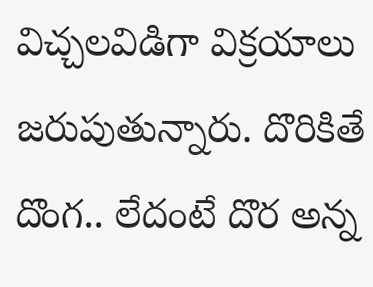విచ్చలవిడిగా విక్రయాలు జరుపుతున్నారు. దొరికితే దొంగ.. లేదంటే దొర అన్న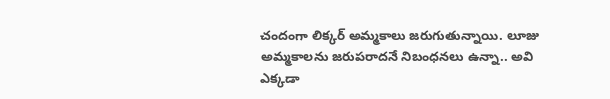చందంగా లిక్కర్‌ అమ్మకాలు జరుగుతున్నాయి. లూజు అమ్మకాలను జరుపరాదనే నిబంధనలు ఉన్నా.. అవి ఎక్కడా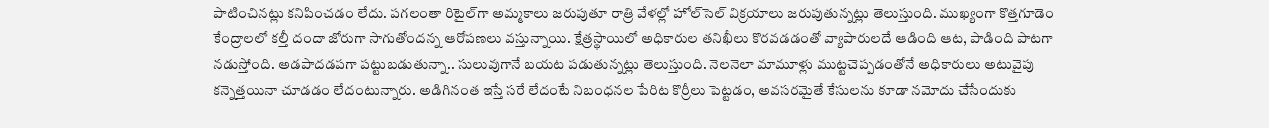పాటించినట్లు కనిపించడం లేదు. పగలంతా రిటైల్‌గా అమ్మకాలు జరుపుతూ రాత్రి వేళల్లో హోల్‌సెల్‌ విక్రయాలు జరుపుతున్నట్లు తెలుస్తుంది. ముఖ్యంగా కొత్తగూడెం కేంద్రాలలో కల్తీ దందా జోరుగా సాగుతోందన్న ఆరోపణలు వస్తున్నాయి. క్షేత్రస్థాయిలో అధికారుల తనిఖీలు కొరవడడంతో వ్యాపారులదే ఆడింది ఆట, పాడింది పాటగా నడుస్తోంది. అడపాదడపగా పట్టుబడుతున్నా.. సులువుగానే బయట పడుతున్నట్లు తెలుస్తుంది. నెలనెలా మామూళ్లు ముట్టచెప్పడంతోనే అధికారులు అటువైపు కన్నెత్తయినా చూడడం లేదంటున్నారు. అడిగినంత ఇస్తే సరే లేదంటే నిబంధనల పేరిట కొర్రీలు పెట్టడం, అవసరమైతే కేసులను కూడా నమోదు చేసేందుకు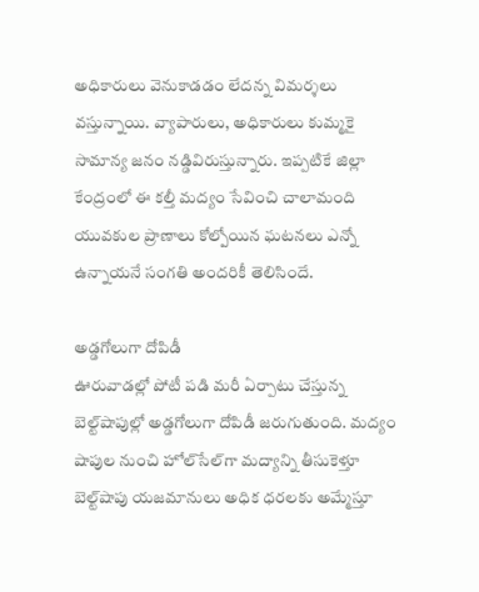అధికారులు వెనుకాడడం లేదన్న విమర్శలు వస్తున్నాయి. వ్యాపారులు, అధికారులు కుమ్మకై సామాన్య జనం నడ్డివిరుస్తున్నారు. ఇప్పటికే జిల్లా కేంద్రంలో ఈ కల్తీ మద్యం సేవించి చాలామంది యువకుల ప్రాణాలు కోల్పోయిన ఘటనలు ఎన్నో ఉన్నాయనే సంగతి అందరికీ తెలిసిందే.

అడ్డగోలుగా దోపిడీ
ఊరువాడల్లో పోటీ పడి మరీ ఏర్పాటు చేస్తున్న బెల్ట్‌షాపుల్లో అడ్డగోలుగా దోపిడీ జరుగుతుంది. మద్యం షాపుల నుంచి హోల్‌సేల్‌గా మద్యాన్ని తీసుకెళ్తూ బెల్ట్‌షాపు యజమానులు అధిక ధరలకు అమ్మేస్తూ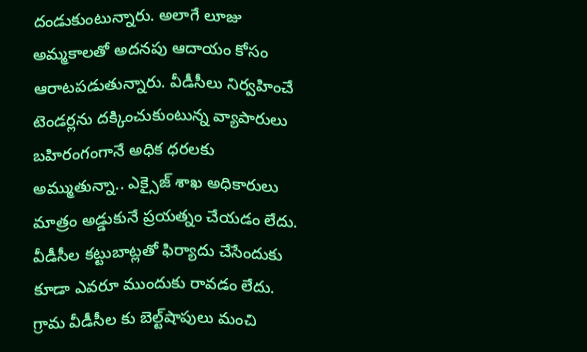దండుకుంటున్నారు. అలాగే లూజు అమ్మకాలతో అదనపు ఆదాయం కోసం ఆరాటపడుతున్నారు. వీడీసీలు నిర్వహించే టెండర్లను దక్కించుకుంటున్న వ్యాపారులు బహిరంగంగానే అధిక ధరలకు అమ్ముతున్నా.. ఎక్సైజ్‌ శాఖ అధికారులు మాత్రం అడ్డుకునే ప్రయత్నం చేయడం లేదు. వీడీసీల కట్టుబాట్లతో ఫిర్యాదు చేసేందుకు కూడా ఎవరూ ముందుకు రావడం లేదు. గ్రామ వీడీసీల కు బెల్ట్‌షాపులు మంచి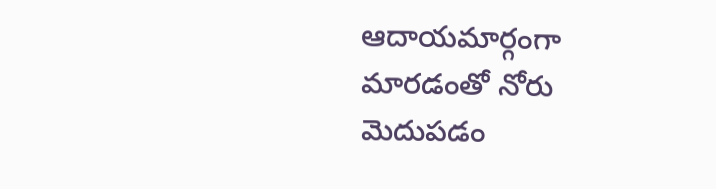ఆదాయమార్గంగా మారడంతో నోరు మెదుపడం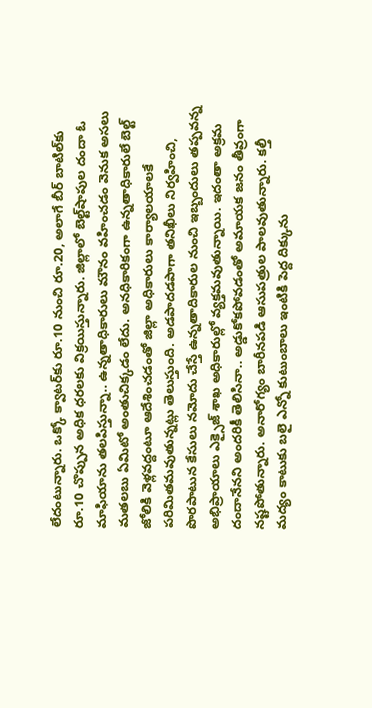లేదంటున్నారు. ఒక్కో క్వాటర్‌కు రూ.10 నుంచి రూ.20, అలాగే బీర్‌ బాటిల్‌కు రూ.10 చొప్పున అధిక ధరలకు విక్రయిస్తున్నారు. జిల్లాలో బెల్ట్‌షాపుల దందా ఓ మాఫియాను తలపిస్తున్నా.. ఉన్నతాధికారులు మౌనం వహించడం వెనుక అసలు మతలబు ఏమిటో అంతుచిక్కడం లేదు. అనధికారికంగా ఉన్నతాధికారులే బెల్ట్‌ జోలికి వెళ్లవద్దంటూ ఆదేశించడంతో జిల్లా అధికారులు కార్యాలయాలకే పరిమితమవుతున్నట్లు తెలుస్తుంది. అడపాదడపాగా తనిఖీలు నిర్వహించి, పొరపాటున కేసులు నమోదు చేస్తే ఉన్నతాదికారుల నుంచి ఇబ్బందులు తప్పవన్న అభిప్రాయాలు ఎక్సైజ్‌ శాఖ అధికారుల్లో వ్యక్తమవుతున్నాయి. ఇదంతా అక్రమ దందానేనని అందరికీ తెలిసినా.. అడ్డుకోకపోవడంతో అమాయక జనం తీవ్రంగా నష్టపోతున్నారు. అనారోగ్యం బారీనపడి ఆసుపత్రుల పాలవుతున్నారు. కల్తీ మద్యం కాటుకు బలై ఎన్నో కుటుంబాలు ఇంటికి పెద్ద దిక్కును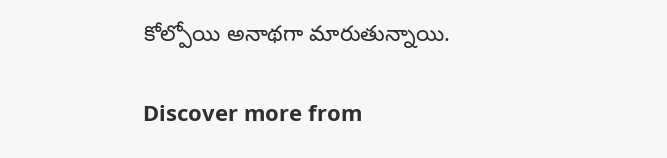కోల్పోయి అనాథగా మారుతున్నాయి.

Discover more from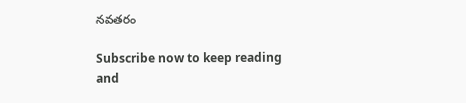నవతరం

Subscribe now to keep reading and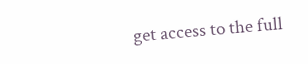get access to the full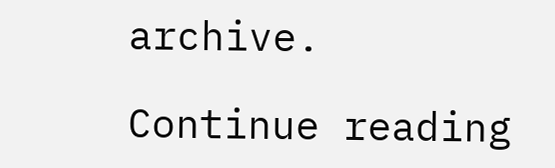archive.

Continue reading